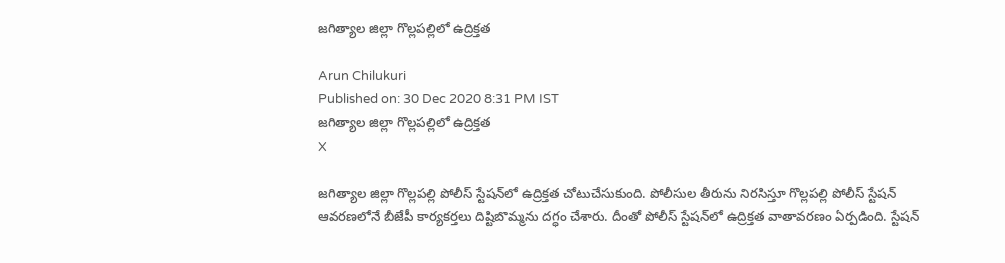జగిత్యాల జిల్లా గొల్లపల్లిలో ఉద్రిక్తత

Arun Chilukuri
Published on: 30 Dec 2020 8:31 PM IST
జగిత్యాల జిల్లా గొల్లపల్లిలో ఉద్రిక్తత
X

జగిత్యాల జిల్లా గొల్లపల్లి పోలీస్‌ స్టేషన్‌లో ఉద్రిక్తత చోటుచేసుకుంది. పోలీసుల తీరును నిరసిస్తూ గొల్లపల్లి పోలీస్‌ స్టేషన్‌ ఆవరణలోనే బీజేపీ కార్యకర్తలు దిష్టిబొమ్మను దగ్ధం చేశారు. దీంతో పోలీస్‌ స్టేషన్‌లో ఉద్రిక్తత వాతావరణం ఏర్పడింది. స్టేషన్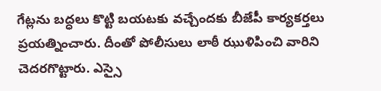గేట్లను బద్ధలు కొట్టి బయటకు వచ్చేందకు బీజేపీ కార్యకర్తలు ప్రయత్నించారు. దీంతో పోలీసులు లాఠీ ఝుళిపించి వారిని చెదరగొట్టారు. ఎస్సై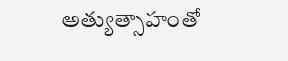అత్యుత్సాహంతో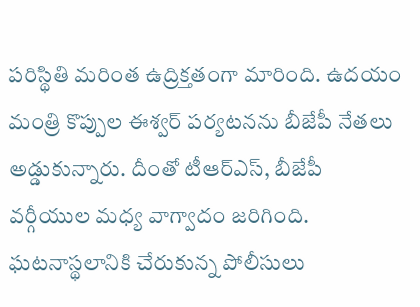పరిస్థితి మరింత ఉద్రిక్తతంగా మారింది. ఉదయం మంత్రి కొప్పుల ఈశ్వర్‌ పర్యటనను బీజేపీ నేతలు అడ్డుకున్నారు. దీంతో టీఆర్‌ఎస్‌, బీజేపీ వర్గీయుల మధ్య వాగ్వాదం జరిగింది. ఘటనాస్థలానికి చేరుకున్న పోలీసులు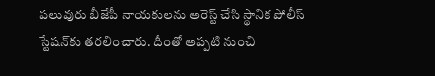పలువురు బీజేపీ నాయకులను అరెస్ట్ చేసి స్థానిక పోలీస్‌ స్టేషన్‌కు తరలించారు. దీంతో అప్పటి నుంచి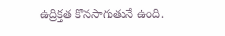ఉద్రిక్తత కొనసాగుతునే ఉంది.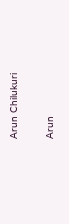Arun Chilukuri

Arun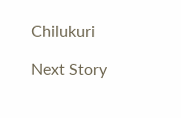Chilukuri

Next Story